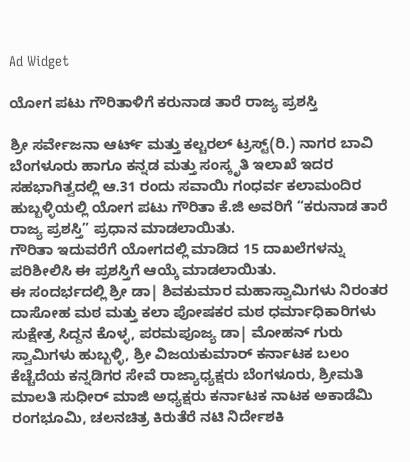Ad Widget

ಯೋಗ ಪಟು ಗೌರಿತಾಳಿಗೆ ಕರುನಾಡ ತಾರೆ ರಾಜ್ಯ ಪ್ರಶಸ್ತಿ

ಶ್ರೀ ಸರ್ವೇಜನಾ ಆರ್ಟ್ ಮತ್ತು ಕಲ್ಚರಲ್ ಟ್ರಸ್ಟ್(ರಿ.) ನಾಗರ ಬಾವಿ ಬೆಂಗಳೂರು ಹಾಗೂ ಕನ್ನಡ ಮತ್ತು ಸಂಸ್ಕೃತಿ ಇಲಾಖೆ ಇದರ ಸಹಭಾಗಿತ್ವದಲ್ಲಿ ಆ.31 ರಂದು ಸವಾಯಿ ಗಂಧರ್ವ ಕಲಾಮಂದಿರ ಹುಬ್ಬಳ್ಳಿಯಲ್ಲಿ ಯೋಗ ಪಟು ಗೌರಿತಾ ಕೆ.ಜಿ ಅವರಿಗೆ “ಕರುನಾಡ ತಾರೆ ರಾಜ್ಯ ಪ್ರಶಸ್ತಿ” ಪ್ರಧಾನ ಮಾಡಲಾಯಿತು.
ಗೌರಿತಾ ಇದುವರೆಗೆ ಯೋಗದಲ್ಲಿ ಮಾಡಿದ 15 ದಾಖಲೆಗಳನ್ನು ಪರಿಶೀಲಿಸಿ ಈ ಪ್ರಶಸ್ತಿಗೆ ಆಯ್ಕೆ ಮಾಡಲಾಯಿತು.
ಈ ಸಂದರ್ಭದಲ್ಲಿ ಶ್ರೀ ಡಾ| ಶಿವಕುಮಾರ ಮಹಾಸ್ವಾಮಿಗಳು ನಿರಂತರ ದಾಸೋಹ ಮಠ ಮತ್ತು ಕಲಾ ಪೋಷಕರ ಮಠ ಧರ್ಮಾಧಿಕಾರಿಗಳು ಸುಕ್ಷೇತ್ರ ಸಿದ್ದನ ಕೊಳ್ಳ, ಪರಮಪೂಜ್ಯ ಡಾ| ಮೋಹನ್ ಗುರು ಸ್ವಾಮಿಗಳು ಹುಬ್ಬಳ್ಳಿ, ಶ್ರೀ ವಿಜಯಕುಮಾರ್ ಕರ್ನಾಟಕ ಬಲಂ ಕೆಚ್ಚೆದೆಯ ಕನ್ನಡಿಗರ ಸೇವೆ ರಾಜ್ಯಾಧ್ಯಕ್ಷರು ಬೆಂಗಳೂರು, ಶ್ರೀಮತಿ ಮಾಲತಿ ಸುಧೀರ್ ಮಾಜಿ ಅಧ್ಯಕ್ಷರು ಕರ್ನಾಟಕ ನಾಟಕ ಅಕಾಡೆಮಿ ರಂಗಭೂಮಿ, ಚಲನಚಿತ್ರ ಕಿರುತೆರೆ ನಟಿ ನಿರ್ದೇಶಕಿ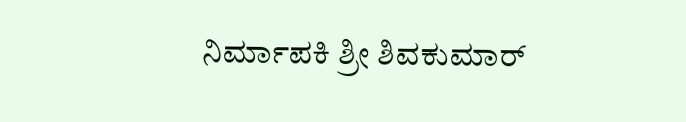ನಿರ್ಮಾಪಕಿ ಶ್ರೀ ಶಿವಕುಮಾರ್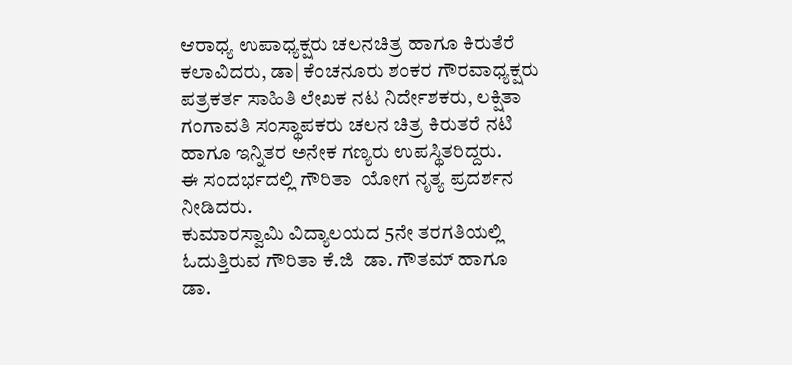ಆರಾಧ್ಯ ಉಪಾಧ್ಯಕ್ಷರು ಚಲನಚಿತ್ರ ಹಾಗೂ ಕಿರುತೆರೆ ಕಲಾವಿದರು, ಡಾ| ಕೆಂಚನೂರು ಶಂಕರ ಗೌರವಾಧ್ಯಕ್ಷರು ಪತ್ರಕರ್ತ ಸಾಹಿತಿ ಲೇಖಕ ನಟ ನಿರ್ದೇಶಕರು, ಲಕ್ಷಿತಾ ಗಂಗಾವತಿ ಸಂಸ್ಥಾಪಕರು ಚಲನ ಚಿತ್ರ ಕಿರುತರೆ ನಟಿ ಹಾಗೂ ಇನ್ನಿತರ ಅನೇಕ ಗಣ್ಯರು ಉಪಸ್ಥಿತರಿದ್ದರು.
ಈ ಸಂದರ್ಭದಲ್ಲಿ ಗೌರಿತಾ  ಯೋಗ ನೃತ್ಯ ಪ್ರದರ್ಶನ ನೀಡಿದರು.
ಕುಮಾರಸ್ವಾಮಿ ವಿದ್ಯಾಲಯದ 5ನೇ ತರಗತಿಯಲ್ಲಿ ಓದುತ್ತಿರುವ ಗೌರಿತಾ ಕೆ.ಜಿ  ಡಾ. ಗೌತಮ್ ಹಾಗೂ ಡಾ.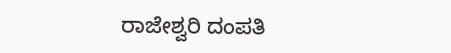ರಾಜೇಶ್ವರಿ ದಂಪತಿ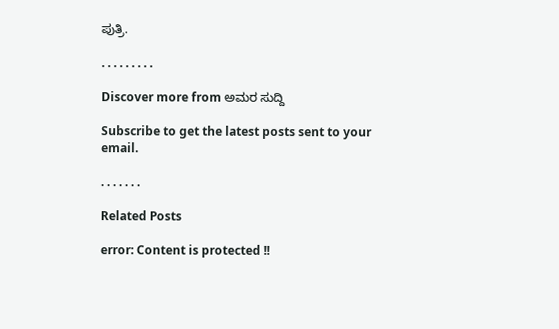ಪುತ್ರಿ.

. . . . . . . . .

Discover more from ಅಮರ ಸುದ್ದಿ

Subscribe to get the latest posts sent to your email.

. . . . . . .

Related Posts

error: Content is protected !!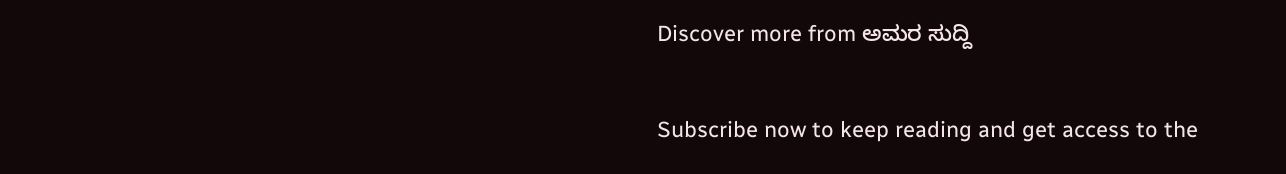Discover more from ಅಮರ ಸುದ್ದಿ

Subscribe now to keep reading and get access to the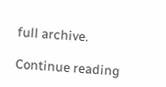full archive.

Continue reading